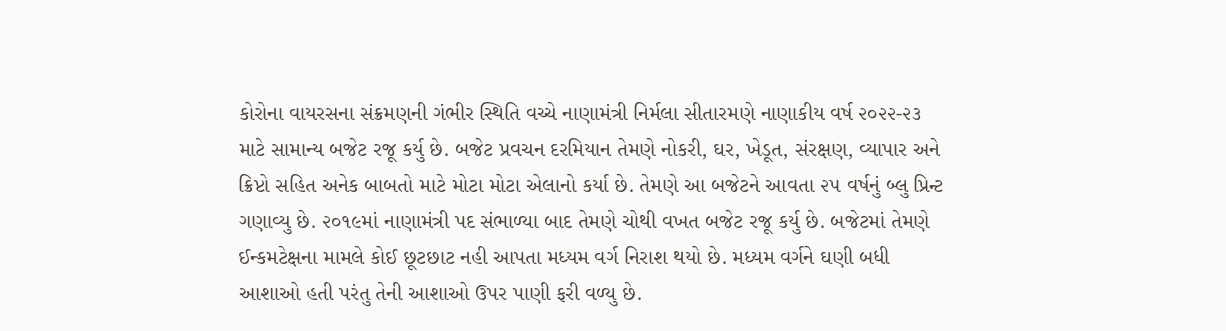કોરોના વાયરસના સંક્રમણની ગંભીર સ્થિતિ વચ્ચે નાણામંત્રી નિર્મલા સીતારમણે નાણાકીય વર્ષ ૨૦૨૨-૨૩ માટે સામાન્ય બજેટ રજૂ કર્યુ છે. બજેટ પ્રવચન દરમિયાન તેમણે નોકરી, ઘર, ખેડૂત, સંરક્ષણ, વ્યાપાર અને ક્રિપ્ટો સહિત અનેક બાબતો માટે મોટા મોટા એલાનો કર્યા છે. તેમણે આ બજેટને આવતા ૨૫ વર્ષનું બ્લુ પ્રિન્ટ ગણાવ્યુ છે. ૨૦૧૯માં નાણામંત્રી પદ સંભાળ્યા બાદ તેમણે ચોથી વખત બજેટ રજૂ કર્યુ છે. બજેટમાં તેમણે ઈન્કમટેક્ષના મામલે કોઈ છૂટછાટ નહી આપતા મધ્યમ વર્ગ નિરાશ થયો છે. મધ્યમ વર્ગને ઘણી બધી આશાઓ હતી પરંતુ તેની આશાઓ ઉપર પાણી ફરી વળ્યુ છે.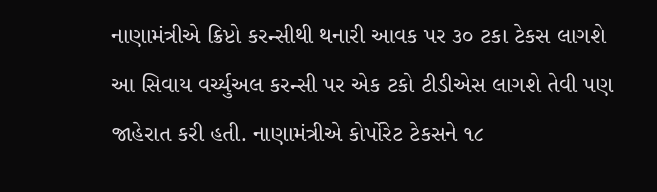નાણામંત્રીએ ક્રિપ્ટો કરન્સીથી થનારી આવક પર ૩૦ ટકા ટેકસ લાગશે આ સિવાય વર્ચ્યુઅલ કરન્સી પર એક ટકો ટીડીએસ લાગશે તેવી પણ જાહેરાત કરી હતી. નાણામંત્રીએ કોર્પોરેટ ટેકસને ૧૮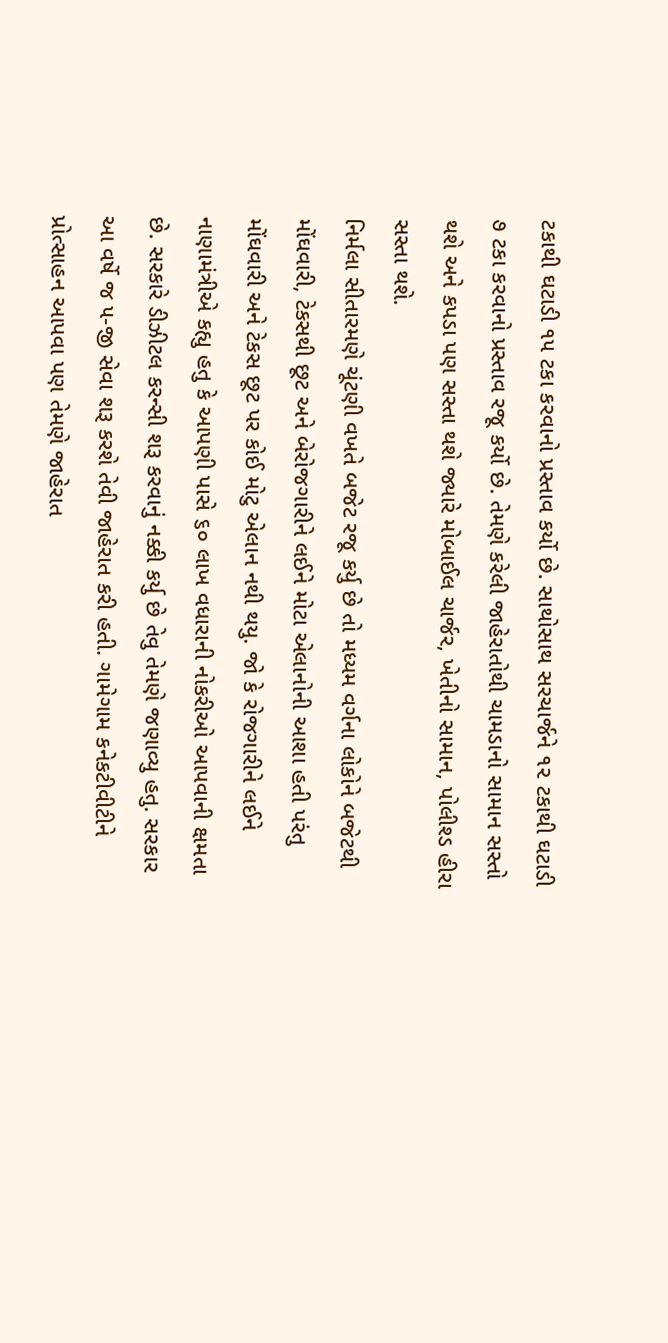ટકાથી ઘટાડી ૧૫ ટકા કરવાનો પ્રસ્તાવ કર્યો છે. સાથોસાથ સરચાર્જને ૧૨ ટકાથી ઘટાડી ૭ ટકા કરવાનો પ્રસ્તાવ રજૂ કર્યો છે. તેમણે કરેલી જાહેરાતોથી ચામડાનો સામાન સસ્તો થશે અને કપડા પણ સસ્તા થશે જ્યારે મોબાઈલ ચાર્જર, ખેતીનો સામાન, પોલીશ્ડ હીરા સસ્તા થશે.
નિર્મલા સીતારમણે ચૂંટણી વખતે બજેટ રજૂ કર્યુ છે તો મધ્યમ વર્ગના લોકોને બજેટથી મોંઘવારી, ટેકસથી છૂટ અને બેરોજગારીને લઈને મોટા એલાનોની આશા હતી પરંતુ મોંઘવારી અને ટેકસ છૂટ પર કોઈ મોટુ એલાન નથી થયુ. જો કે રોજગારીને લઈને નાણામંત્રીએ કહ્યુ હતુ કે આપણી પાસે ૬૦ લાખ વધારાની નોકરીઓ આપવાની ક્ષમતા છે. સરકારે ડીઝીટલ કરન્સી શરૂ કરવાનું નક્કી કર્યુ છે તેવુ તેમણે જણાવ્યુ હતુ. સરકાર આ વર્ષે જ ૫-જી સેવા શરૂ કરશે તેવી જાહેરાત કરી હતી. ગામેગામ કનેકટીવીટીને પ્રોત્સાહન આપવા પણ તેમણે જાહેરાત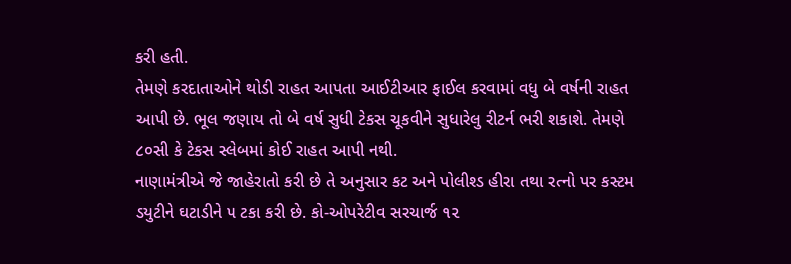કરી હતી.
તેમણે કરદાતાઓને થોડી રાહત આપતા આઈટીઆર ફાઈલ કરવામાં વધુ બે વર્ષની રાહત આપી છે. ભૂલ જણાય તો બે વર્ષ સુધી ટેકસ ચૂકવીને સુધારેલુ રીટર્ન ભરી શકાશે. તેમણે ૮૦સી કે ટેકસ સ્લેબમાં કોઈ રાહત આપી નથી.
નાણામંત્રીએ જે જાહેરાતો કરી છે તે અનુસાર કટ અને પોલીશ્ડ હીરા તથા રત્નો પર કસ્ટમ ડયુટીને ઘટાડીને ૫ ટકા કરી છે. કો-ઓપરેટીવ સરચાર્જ ૧૨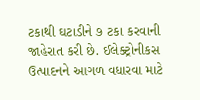ટકાથી ઘટાડીને ૭ ટકા કરવાની જાહેરાત કરી છે. ઈલેક્ટ્રોનીકસ ઉત્પાદનને આગળ વધારવા માટે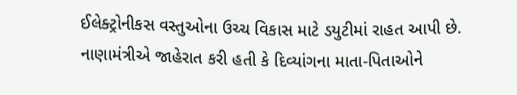ઈલેક્ટ્રોનીકસ વસ્તુઓના ઉચ્ચ વિકાસ માટે ડયુટીમાં રાહત આપી છે.
નાણામંત્રીએ જાહેરાત કરી હતી કે દિવ્યાંગના માતા-પિતાઓને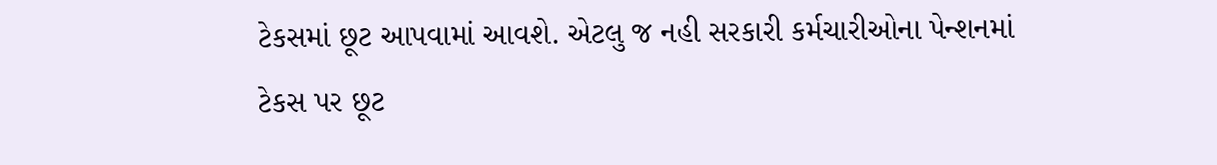ટેકસમાં છૂટ આપવામાં આવશે. એટલુ જ નહી સરકારી કર્મચારીઓના પેન્શનમાં ટેકસ પર છૂટ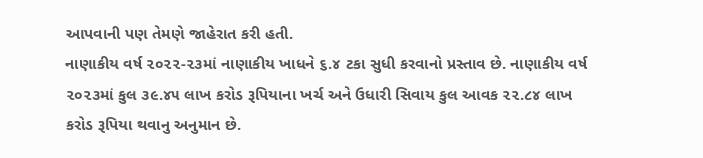આપવાની પણ તેમણે જાહેરાત કરી હતી.
નાણાકીય વર્ષ ૨૦૨૨-૨૩માં નાણાકીય ખાધને ૬.૪ ટકા સુધી કરવાનો પ્રસ્તાવ છે. નાણાકીય વર્ષ ૨૦૨૩માં કુલ ૩૯.૪૫ લાખ કરોડ રૂપિયાના ખર્ચ અને ઉધારી સિવાય કુલ આવક ૨૨.૮૪ લાખ કરોડ રૂપિયા થવાનુ અનુમાન છે.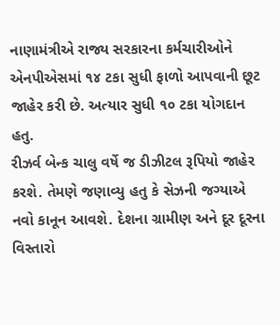નાણામંત્રીએ રાજ્ય સરકારના કર્મચારીઓને એનપીએસમાં ૧૪ ટકા સુધી ફાળો આપવાની છૂટ જાહેર કરી છે. અત્યાર સુધી ૧૦ ટકા યોગદાન હતુ.
રીઝર્વ બેન્ક ચાલુ વર્ષે જ ડીઝીટલ રૂપિયો જાહેર કરશે. તેમણે જણાવ્યુ હતુ કે સેઝની જગ્યાએ નવો કાનૂન આવશે. દેશના ગ્રામીણ અને દૂર દૂરના વિસ્તારો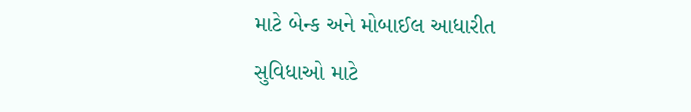માટે બેન્ક અને મોબાઈલ આધારીત સુવિધાઓ માટે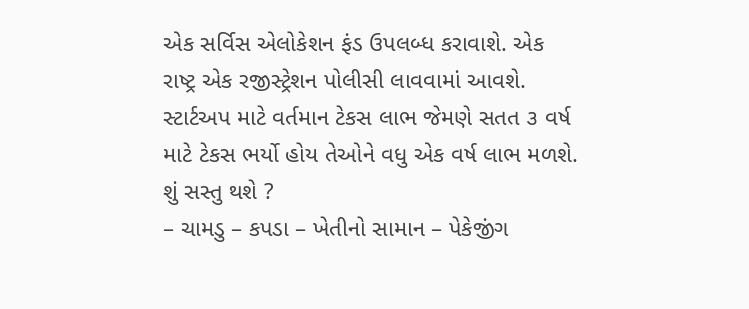એક સર્વિસ એલોકેશન ફંડ ઉપલબ્ધ કરાવાશે. એક રાષ્ટ્ર એક રજીસ્ટ્રેશન પોલીસી લાવવામાં આવશે. સ્ટાર્ટઅપ માટે વર્તમાન ટેકસ લાભ જેમણે સતત ૩ વર્ષ માટે ટેકસ ભર્યો હોય તેઓને વધુ એક વર્ષ લાભ મળશે.
શું સસ્તુ થશે ?
– ચામડુ – કપડા – ખેતીનો સામાન – પેકેજીંગ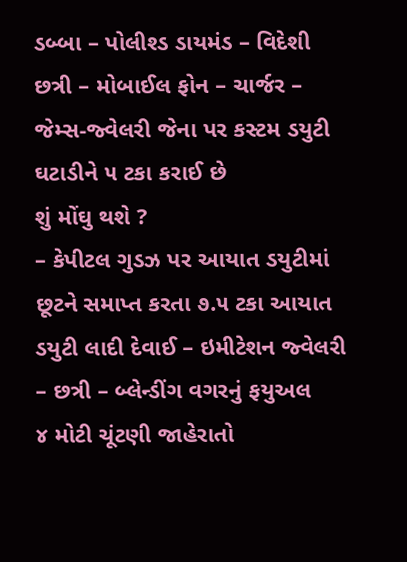ડબ્બા – પોલીશ્ડ ડાયમંડ – વિદેશી છત્રી – મોબાઈલ ફોન – ચાર્જર – જેમ્સ-જ્વેલરી જેના પર કસ્ટમ ડયુટી ઘટાડીને ૫ ટકા કરાઈ છે
શું મોંઘુ થશે ?
– કેપીટલ ગુડઝ પર આયાત ડયુટીમાં છૂટને સમાપ્ત કરતા ૭.૫ ટકા આયાત ડયુટી લાદી દેવાઈ – ઇમીટેશન જ્વેલરી – છત્રી – બ્લેન્ડીંગ વગરનું ફયુઅલ
૪ મોટી ચૂંટણી જાહેરાતો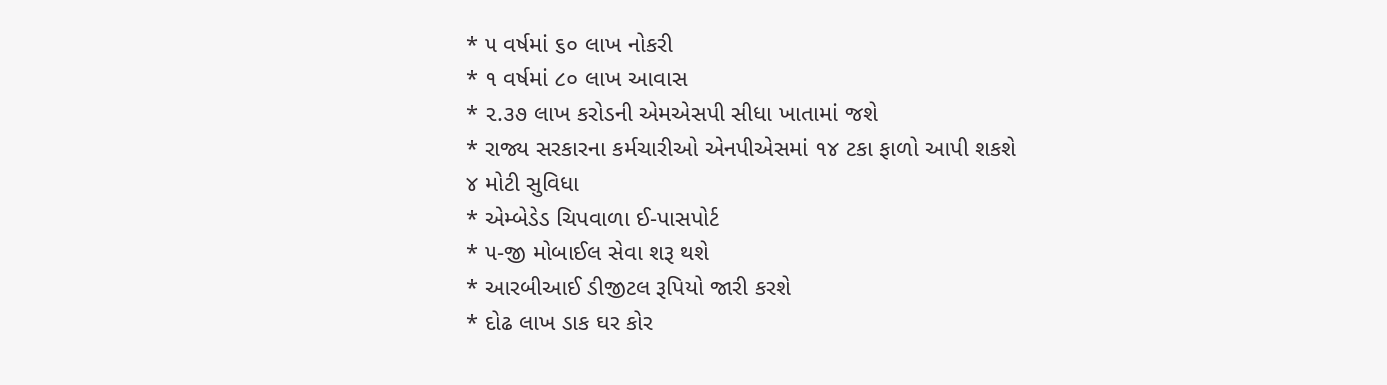* ૫ વર્ષમાં ૬૦ લાખ નોકરી
* ૧ વર્ષમાં ૮૦ લાખ આવાસ
* ૨.૩૭ લાખ કરોડની એમએસપી સીધા ખાતામાં જશે
* રાજ્ય સરકારના કર્મચારીઓ એનપીએસમાં ૧૪ ટકા ફાળો આપી શકશે
૪ મોટી સુવિધા
* એમ્બેડેડ ચિપવાળા ઈ-પાસપોર્ટ
* ૫-જી મોબાઈલ સેવા શરૂ થશે
* આરબીઆઈ ડીજીટલ રૂપિયો જારી કરશે
* દોઢ લાખ ડાક ઘર કોર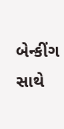બેન્કીંગ સાથે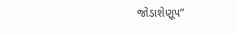જોડાશેણૂ૫”